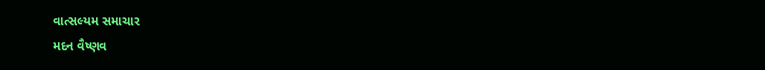વાત્સલ્યમ સમાચાર
મદન વૈષ્ણવ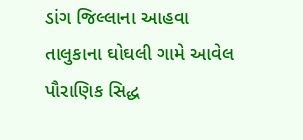ડાંગ જિલ્લાના આહવા તાલુકાના ઘોઘલી ગામે આવેલ પૌરાણિક સિદ્ધ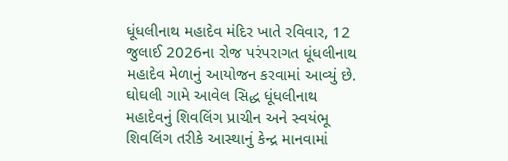ધૂંધલીનાથ મહાદેવ મંદિર ખાતે રવિવાર, 12 જુલાઈ 2026ના રોજ પરંપરાગત ધૂંધલીનાથ મહાદેવ મેળાનું આયોજન કરવામાં આવ્યું છે.
ઘોઘલી ગામે આવેલ સિદ્ધ ધૂંધલીનાથ મહાદેવનું શિવલિંગ પ્રાચીન અને સ્વયંભૂ શિવલિંગ તરીકે આસ્થાનું કેન્દ્ર માનવામાં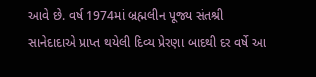આવે છે. વર્ષ 1974માં બ્રહ્મલીન પૂજ્ય સંતશ્રી સાનેદાદાએ પ્રાપ્ત થયેલી દિવ્ય પ્રેરણા બાદથી દર વર્ષે આ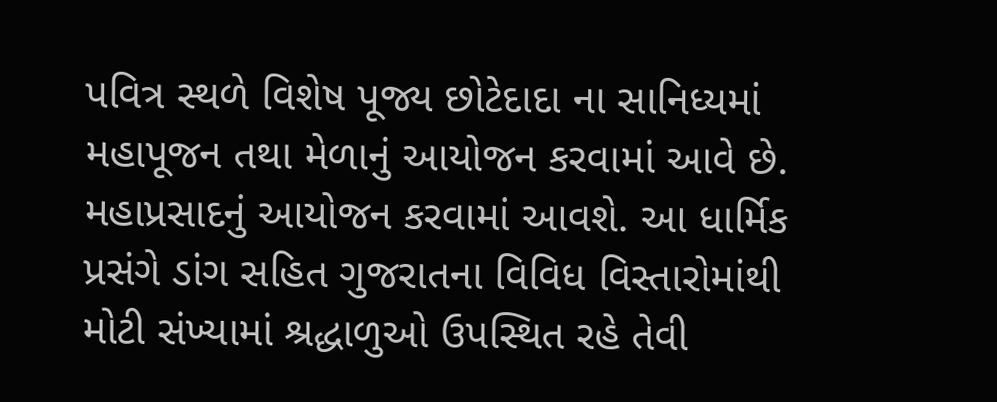પવિત્ર સ્થળે વિશેષ પૂજ્ય છોટેદાદા ના સાનિધ્યમાં મહાપૂજન તથા મેળાનું આયોજન કરવામાં આવે છે. મહાપ્રસાદનું આયોજન કરવામાં આવશે. આ ધાર્મિક પ્રસંગે ડાંગ સહિત ગુજરાતના વિવિધ વિસ્તારોમાંથી મોટી સંખ્યામાં શ્રદ્ધાળુઓ ઉપસ્થિત રહે તેવી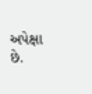અપેક્ષા છે.